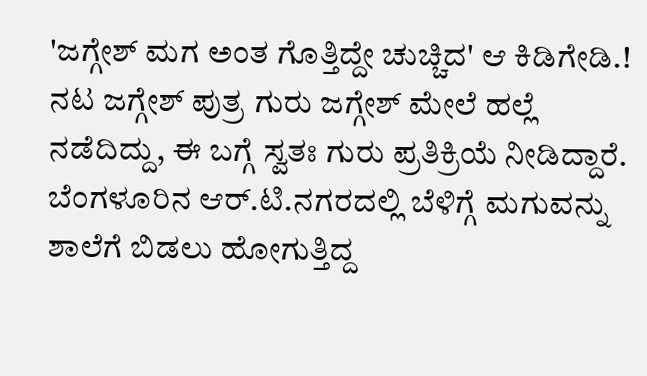'ಜಗ್ಗೇಶ್ ಮಗ ಅಂತ ಗೊತ್ತಿದ್ದೇ ಚುಚ್ಚಿದ' ಆ ಕಿಡಿಗೇಡಿ.!
ನಟ ಜಗ್ಗೇಶ್ ಪುತ್ರ ಗುರು ಜಗ್ಗೇಶ್ ಮೇಲೆ ಹಲ್ಲೆ ನಡೆದಿದ್ದು, ಈ ಬಗ್ಗೆ ಸ್ವತಃ ಗುರು ಪ್ರತಿಕ್ರಿಯೆ ನೀಡಿದ್ದಾರೆ. ಬೆಂಗಳೂರಿನ ಆರ್.ಟಿ.ನಗರದಲ್ಲಿ ಬೆಳಿಗ್ಗೆ ಮಗುವನ್ನು ಶಾಲೆಗೆ ಬಿಡಲು ಹೋಗುತ್ತಿದ್ದ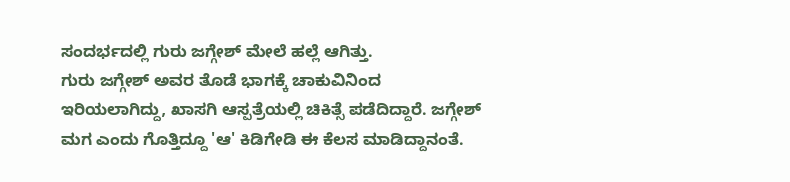ಸಂದರ್ಭದಲ್ಲಿ ಗುರು ಜಗ್ಗೇಶ್ ಮೇಲೆ ಹಲ್ಲೆ ಆಗಿತ್ತು.
ಗುರು ಜಗ್ಗೇಶ್ ಅವರ ತೊಡೆ ಭಾಗಕ್ಕೆ ಚಾಕುವಿನಿಂದ ಇರಿಯಲಾಗಿದ್ದು, ಖಾಸಗಿ ಆಸ್ಪತ್ರೆಯಲ್ಲಿ ಚಿಕಿತ್ಸೆ ಪಡೆದಿದ್ದಾರೆ. ಜಗ್ಗೇಶ್ ಮಗ ಎಂದು ಗೊತ್ತಿದ್ದೂ 'ಆ' ಕಿಡಿಗೇಡಿ ಈ ಕೆಲಸ ಮಾಡಿದ್ದಾನಂತೆ.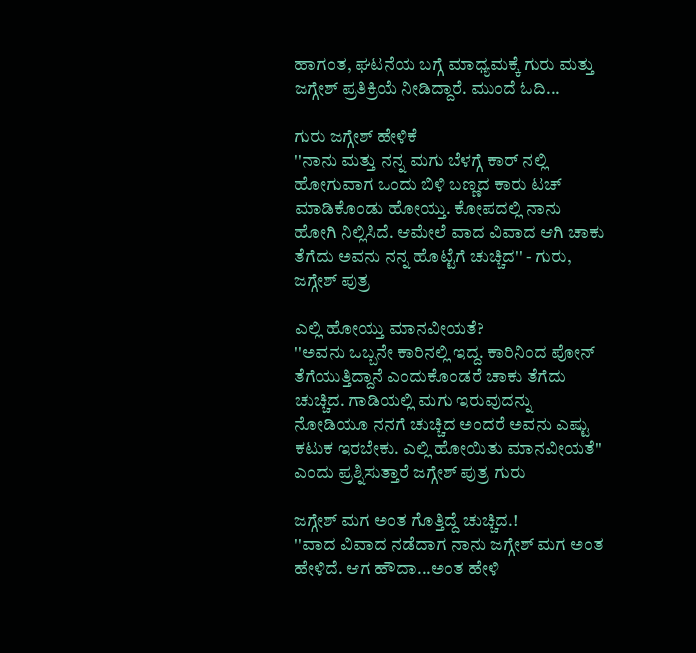ಹಾಗಂತ, ಘಟನೆಯ ಬಗ್ಗೆ ಮಾಧ್ಯಮಕ್ಕೆ ಗುರು ಮತ್ತು ಜಗ್ಗೇಶ್ ಪ್ರತಿಕ್ರಿಯೆ ನೀಡಿದ್ದಾರೆ. ಮುಂದೆ ಓದಿ...

ಗುರು ಜಗ್ಗೇಶ್ ಹೇಳಿಕೆ
''ನಾನು ಮತ್ತು ನನ್ನ ಮಗು ಬೆಳಗ್ಗೆ ಕಾರ್ ನಲ್ಲಿ ಹೋಗುವಾಗ ಒಂದು ಬಿಳಿ ಬಣ್ಣದ ಕಾರು ಟಚ್ ಮಾಡಿಕೊಂಡು ಹೋಯ್ತು. ಕೋಪದಲ್ಲಿ ನಾನು ಹೋಗಿ ನಿಲ್ಲಿಸಿದೆ. ಆಮೇಲೆ ವಾದ ವಿವಾದ ಆಗಿ ಚಾಕು ತೆಗೆದು ಅವನು ನನ್ನ ಹೊಟ್ಟೆಗೆ ಚುಚ್ಚಿದ'' - ಗುರು, ಜಗ್ಗೇಶ್ ಪುತ್ರ

ಎಲ್ಲಿ ಹೋಯ್ತು ಮಾನವೀಯತೆ?
''ಅವನು ಒಬ್ಬನೇ ಕಾರಿನಲ್ಲಿ ಇದ್ದ. ಕಾರಿನಿಂದ ಪೋನ್ ತೆಗೆಯುತ್ತಿದ್ದಾನೆ ಎಂದುಕೊಂಡರೆ ಚಾಕು ತೆಗೆದು ಚುಚ್ಚಿದ. ಗಾಡಿಯಲ್ಲಿ ಮಗು ಇರುವುದನ್ನು ನೋಡಿಯೂ ನನಗೆ ಚುಚ್ಚಿದ ಅಂದರೆ ಅವನು ಎಷ್ಟು ಕಟುಕ ಇರಬೇಕು. ಎಲ್ಲಿ ಹೋಯಿತು ಮಾನವೀಯತೆ'' ಎಂದು ಪ್ರಶ್ನಿಸುತ್ತಾರೆ ಜಗ್ಗೇಶ್ ಪುತ್ರ ಗುರು

ಜಗ್ಗೇಶ್ ಮಗ ಅಂತ ಗೊತ್ತಿದ್ದೆ ಚುಚ್ಚಿದ.!
''ವಾದ ವಿವಾದ ನಡೆದಾಗ ನಾನು ಜಗ್ಗೇಶ್ ಮಗ ಅಂತ ಹೇಳಿದೆ. ಆಗ ಹೌದಾ...ಅಂತ ಹೇಳಿ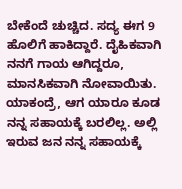ಬೇಕೆಂದೆ ಚುಚ್ಚಿದ. ಸದ್ಯ ಈಗ 9 ಹೊಲಿಗೆ ಹಾಕಿದ್ದಾರೆ. ದೈಹಿಕವಾಗಿ ನನಗೆ ಗಾಯ ಆಗಿದ್ದರೂ, ಮಾನಸಿಕವಾಗಿ ನೋವಾಯಿತು. ಯಾಕಂದ್ರೆ, ಆಗ ಯಾರೂ ಕೂಡ ನನ್ನ ಸಹಾಯಕ್ಕೆ ಬರಲಿಲ್ಲ. ಅಲ್ಲಿ ಇರುವ ಜನ ನನ್ನ ಸಹಾಯಕ್ಕೆ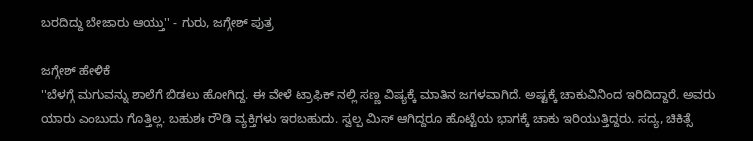ಬರದಿದ್ದು ಬೇಜಾರು ಆಯ್ತು'' - ಗುರು, ಜಗ್ಗೇಶ್ ಪುತ್ರ

ಜಗ್ಗೇಶ್ ಹೇಳಿಕೆ
''ಬೆಳಗ್ಗೆ ಮಗುವನ್ನು ಶಾಲೆಗೆ ಬಿಡಲು ಹೋಗಿದ್ದ. ಈ ವೇಳೆ ಟ್ರಾಫಿಕ್ ನಲ್ಲಿ ಸಣ್ಣ ವಿಷ್ಯಕ್ಕೆ ಮಾತಿನ ಜಗಳವಾಗಿದೆ. ಅಷ್ಟಕ್ಕೆ ಚಾಕುವಿನಿಂದ ಇರಿದಿದ್ದಾರೆ. ಅವರು ಯಾರು ಎಂಬುದು ಗೊತ್ತಿಲ್ಲ. ಬಹುಶಃ ರೌಡಿ ವ್ಯಕ್ತಿಗಳು ಇರಬಹುದು. ಸ್ವಲ್ಪ ಮಿಸ್ ಆಗಿದ್ದರೂ ಹೊಟ್ಟೆಯ ಭಾಗಕ್ಕೆ ಚಾಕು ಇರಿಯುತ್ತಿದ್ದರು. ಸದ್ಯ, ಚಿಕಿತ್ಸೆ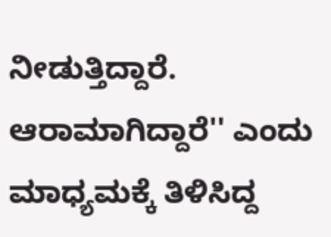ನೀಡುತ್ತಿದ್ದಾರೆ. ಆರಾಮಾಗಿದ್ದಾರೆ'' ಎಂದು ಮಾಧ್ಯಮಕ್ಕೆ ತಿಳಿಸಿದ್ದ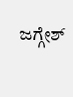ಜಗ್ಗೇಶ್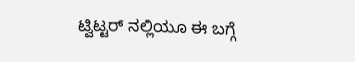ಟ್ವಿಟ್ಟರ್ ನಲ್ಲಿಯೂ ಈ ಬಗ್ಗೆ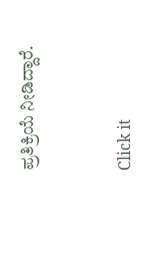ಪ್ರತಿಕ್ರಿಯೆ ನೀಡಿದ್ದಾರೆ.


Click it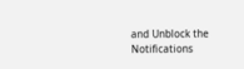and Unblock the Notifications